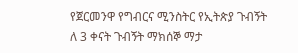የጀርመንዋ የግብርና ሚንስትር የኢትጵያ ጉብኝት
ለ 3 ቀናት ጉብኝት ማክሰኞ ማታ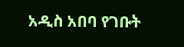አዲስ አበባ የገቡት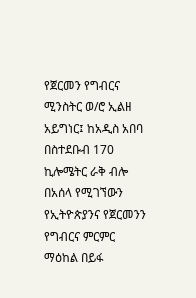የጀርመን የግብርና ሚንስትር ወ/ሮ ኢልዘ አይግነር፤ ከአዲስ አበባ በስተደቡብ 170 ኪሎሜትር ራቅ ብሎ በአሰላ የሚገኘውን የኢትዮጵያንና የጀርመንን የግብርና ምርምር ማዕከል በይፋ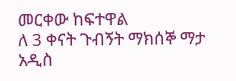መርቀው ከፍተዋል
ለ 3 ቀናት ጉብኝት ማክሰኞ ማታ አዲስ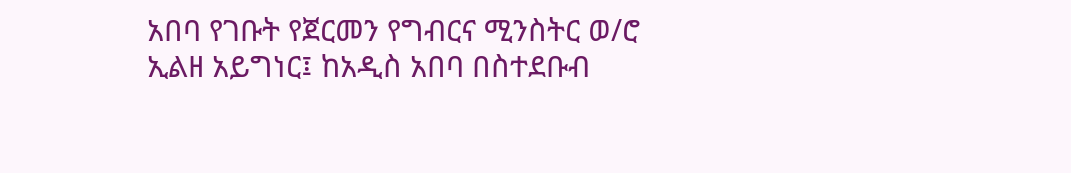አበባ የገቡት የጀርመን የግብርና ሚንስትር ወ/ሮ ኢልዘ አይግነር፤ ከአዲስ አበባ በስተደቡብ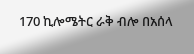170 ኪሎሜትር ራቅ ብሎ በአሰላ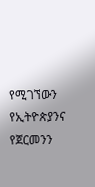የሚገኘውን የኢትዮጵያንና የጀርመንን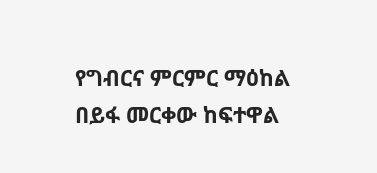የግብርና ምርምር ማዕከል በይፋ መርቀው ከፍተዋል